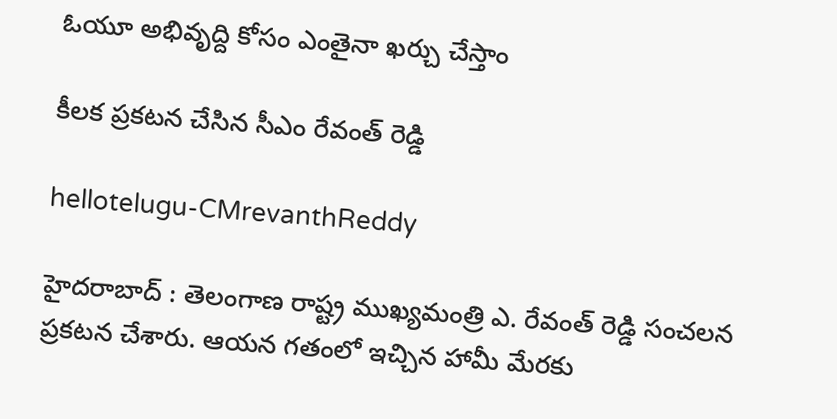ఓయూ అభివృద్ది కోసం ఎంతైనా ఖ‌ర్చు చేస్తాం

కీల‌క ప్ర‌క‌ట‌న చేసిన సీఎం రేవంత్ రెడ్డి

hellotelugu-CMrevanthReddy

హైద‌రాబాద్ : తెలంగాణ రాష్ట్ర ముఖ్య‌మంత్రి ఎ. రేవంత్ రెడ్డి సంచ‌ల‌న ప్ర‌క‌ట‌న చేశారు. ఆయ‌న గ‌తంలో ఇచ్చిన హామీ మేర‌కు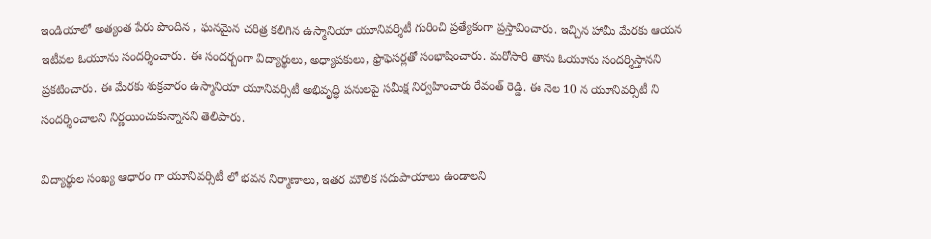ఇండియాలో అత్యంత పేరు పొందిన , ఘ‌న‌మైన చ‌రిత్ర క‌లిగిన ఉస్మానియా యూనివర్శిటీ గురించి ప్ర‌త్యేకంగా ప్ర‌స్తావించారు. ఇచ్చిన హామీ మేర‌కు ఆయ‌న ఇటీవ‌ల ఓయూను సంద‌ర్శించారు. ఈ సంద‌ర్బంగా విద్యార్థులు, అధ్యాప‌కులు, ఫ్రొఫెస‌ర్లతో సంభాషించారు. మ‌రోసారి తాను ఓయూను సంద‌ర్శిస్తాన‌ని ప్ర‌క‌టించారు. ఈ మేర‌కు శుక్ర‌వారం ఉస్మానియా యూనివర్సిటీ అభివృద్ధి పనులపై సమీక్ష నిర్వహించారు రేవంత్ రెడ్డి. ఈ నెల 10 న యూనివర్సిటీ ని సందర్శించాలని నిర్ణయించుకున్నాన‌ని తెలిపారు.

విద్యార్థుల సంఖ్య ఆధారం గా యూనివర్సిటీ లో భవన నిర్మాణాలు, ఇతర మౌలిక సదుపాయాలు ఉండాలని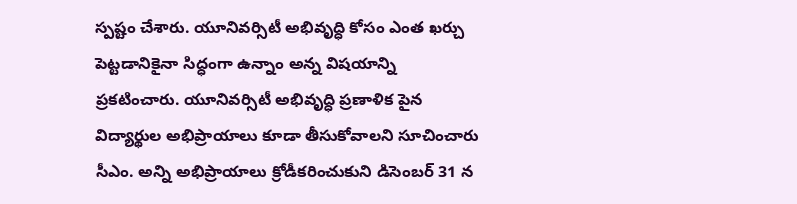స్పష్టం చేశారు. యూనివర్సిటీ అభివృద్ధి కోసం ఎంత ఖర్చు పెట్టడానికైనా సిద్ధంగా ఉన్నాం అన్న విషయాన్ని ప్ర‌క‌టించారు. యూనివర్సిటీ అభివృద్ధి ప్రణాళిక పైన విద్యార్థుల అభిప్రాయాలు కూడా తీసుకోవాలని సూచించారు సీఎం. అన్ని అభిప్రాయాలు క్రోడీకరించుకుని డిసెంబర్ 31 న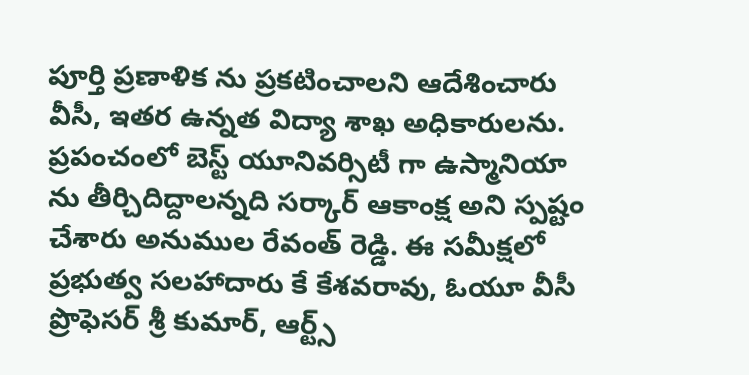పూర్తి ప్రణాళిక ను ప్రకటించాలని ఆదేశించారు వీసీ, ఇత‌ర ఉన్న‌త విద్యా శాఖ అధికారుల‌ను. ప్రపంచంలో బెస్ట్ యూనివర్సిటీ గా ఉస్మానియా ను తీర్చిదిద్దాలన్నది స‌ర్కార్ ఆకాంక్ష అని స్ప‌ష్టం చేశారు అనుముల రేవంత్ రెడ్డి. ఈ సమీక్షలో ప్రభుత్వ సలహాదారు కే కేశవరావు, ఓయూ వీసీ ప్రొఫెసర్ శ్రీ కుమార్, ఆర్ట్స్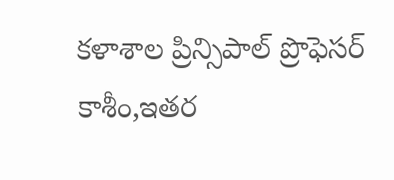కళాశాల ప్రిన్సిపాల్ ప్రొఫెసర్ కాశీం,ఇతర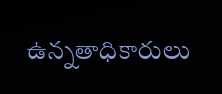ఉన్నతాధికారులు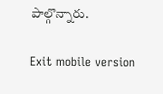పాల్గొన్నారు.

Exit mobile version